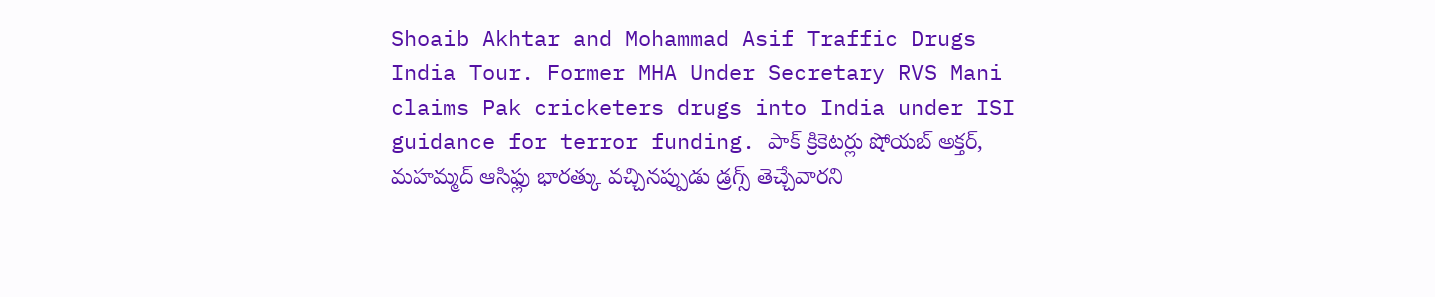Shoaib Akhtar and Mohammad Asif Traffic Drugs India Tour. Former MHA Under Secretary RVS Mani claims Pak cricketers drugs into India under ISI guidance for terror funding. పాక్ క్రికెటర్లు షోయబ్ అక్తర్, మహమ్మద్ ఆసిఫ్లు భారత్కు వచ్చినప్పుడు డ్రగ్స్ తెచ్చేవారని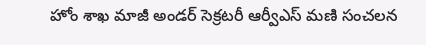హోం శాఖ మాజీ అండర్ సెక్రటరీ ఆర్వీఎస్ మణి సంచలన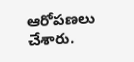ఆరోపణలు చేశారు.